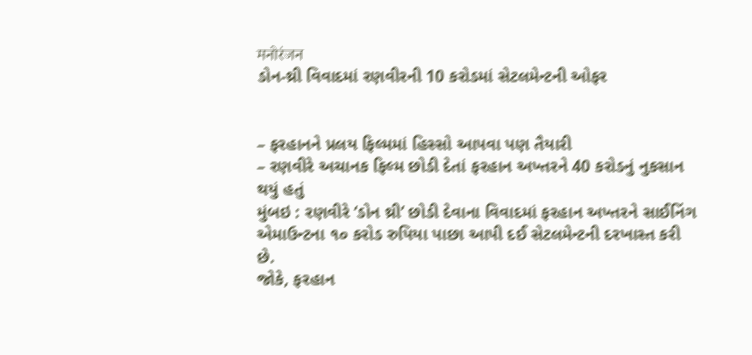मनोरंजन
ડોન-થ્રી વિવાદમાં રણવીરની 10 કરોડમાં સેટલમેન્ટની ઓફર


– ફરહાનને પ્રલય ફિલ્મમાં હિસ્સો આપવા પણ તૈયારી
– રણવીરે અચાનક ફિલ્મ છોડી દેતાં ફરહાન અખ્તરને 40 કરોડનું નુકસાન થયું હતું
મુંબઇ : રણવીરે ‘ડોન થ્રી’ છોડી દેવાના વિવાદમાં ફરહાન અખ્તરને સાઈનિંગ એમાઉન્ટના ૧૦ કરોડ રુપિયા પાછા આપી દઈ સેટલમેન્ટની દરખાસ્ત કરી છે.
જોકે, ફરહાન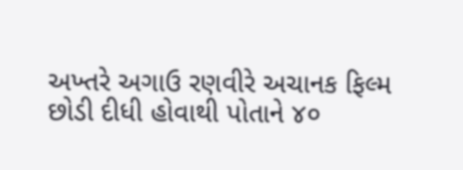અખ્તરે અગાઉ રણવીરે અચાનક ફિલ્મ છોડી દીધી હોવાથી પોતાને ૪૦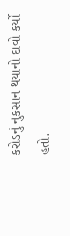કરોડનું નુકસાન થયાનો દાવો કર્યો હતો.